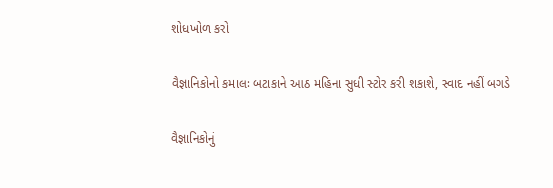શોધખોળ કરો

વૈજ્ઞાનિકોનો કમાલઃ બટાકાને આઠ મહિના સુધી સ્ટોર કરી શકાશે, સ્વાદ નહીં બગડે

વૈજ્ઞાનિકોનું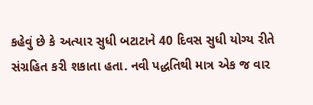કહેવું છે કે અત્યાર સુધી બટાટાને 40 દિવસ સુધી યોગ્ય રીતે સંગ્રહિત કરી શકાતા હતા. નવી પદ્ધતિથી માત્ર એક જ વાર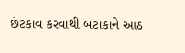છંટકાવ કરવાથી બટાકાને આઠ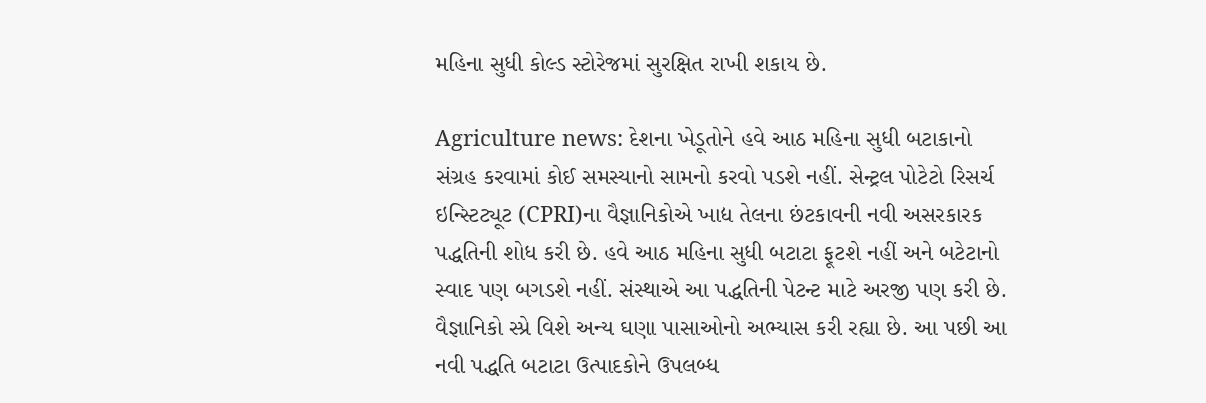મહિના સુધી કોલ્ડ સ્ટોરેજમાં સુરક્ષિત રાખી શકાય છે.

Agriculture news: દેશના ખેડૂતોને હવે આઠ મહિના સુધી બટાકાનો સંગ્રહ કરવામાં કોઈ સમસ્યાનો સામનો કરવો પડશે નહીં. સેન્ટ્રલ પોટેટો રિસર્ચ ઇન્સ્ટિટ્યૂટ (CPRI)ના વૈજ્ઞાનિકોએ ખાદ્ય તેલના છંટકાવની નવી અસરકારક પદ્ધતિની શોધ કરી છે. હવે આઠ મહિના સુધી બટાટા ફૂટશે નહીં અને બટેટાનો સ્વાદ પણ બગડશે નહીં. સંસ્થાએ આ પદ્ધતિની પેટન્ટ માટે અરજી પણ કરી છે. વૈજ્ઞાનિકો સ્પ્રે વિશે અન્ય ઘણા પાસાઓનો અભ્યાસ કરી રહ્યા છે. આ પછી આ નવી પદ્ધતિ બટાટા ઉત્પાદકોને ઉપલબ્ધ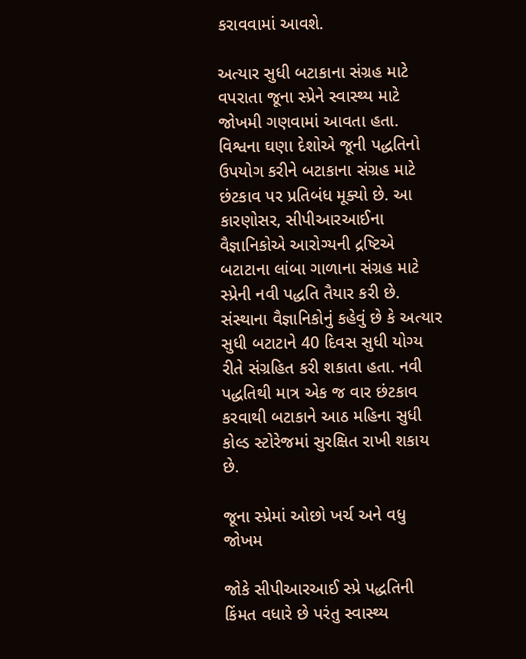કરાવવામાં આવશે.

અત્યાર સુધી બટાકાના સંગ્રહ માટે વપરાતા જૂના સ્પ્રેને સ્વાસ્થ્ય માટે જોખમી ગણવામાં આવતા હતા. વિશ્વના ઘણા દેશોએ જૂની પદ્ધતિનો ઉપયોગ કરીને બટાકાના સંગ્રહ માટે છંટકાવ પર પ્રતિબંધ મૂક્યો છે. આ કારણોસર, સીપીઆરઆઈના વૈજ્ઞાનિકોએ આરોગ્યની દ્રષ્ટિએ બટાટાના લાંબા ગાળાના સંગ્રહ માટે સ્પ્રેની નવી પદ્ધતિ તૈયાર કરી છે. સંસ્થાના વૈજ્ઞાનિકોનું કહેવું છે કે અત્યાર સુધી બટાટાને 40 દિવસ સુધી યોગ્ય રીતે સંગ્રહિત કરી શકાતા હતા. નવી પદ્ધતિથી માત્ર એક જ વાર છંટકાવ કરવાથી બટાકાને આઠ મહિના સુધી કોલ્ડ સ્ટોરેજમાં સુરક્ષિત રાખી શકાય છે.

જૂના સ્પ્રેમાં ઓછો ખર્ચ અને વધુ જોખમ

જોકે સીપીઆરઆઈ સ્પ્રે પદ્ધતિની કિંમત વધારે છે પરંતુ સ્વાસ્થ્ય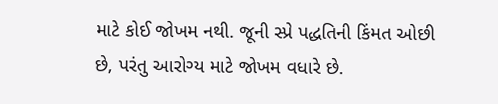માટે કોઈ જોખમ નથી. જૂની સ્પ્રે પદ્ધતિની કિંમત ઓછી છે, પરંતુ આરોગ્ય માટે જોખમ વધારે છે.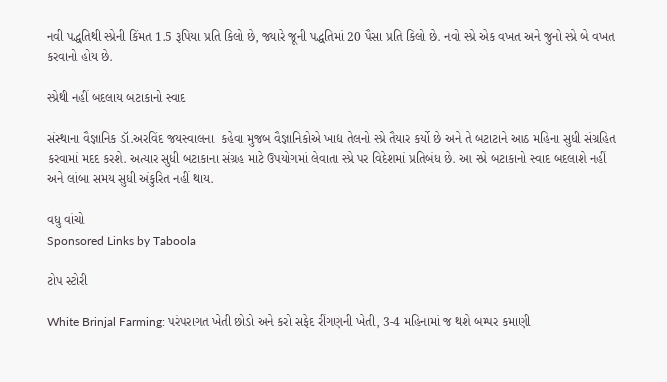નવી પદ્ધતિથી સ્પ્રેની કિંમત 1.5 રૂપિયા પ્રતિ કિલો છે, જ્યારે જૂની પદ્ધતિમાં 20 પૈસા પ્રતિ કિલો છે. નવો સ્પ્રે એક વખત અને જુનો સ્પ્રે બે વખત કરવાનો હોય છે.

સ્પ્રેથી નહીં બદલાય બટાકાનો સ્વાદ

સંસ્થાના વૈજ્ઞાનિક ડૉ.અરવિંદ જયસ્વાલના  કહેવા મુજબ વૈજ્ઞાનિકોએ ખાદ્ય તેલનો સ્પ્રે તૈયાર કર્યો છે અને તે બટાટાને આઠ મહિના સુધી સંગ્રહિત કરવામાં મદદ કરશે. અત્યાર સુધી બટાકાના સંગ્રહ માટે ઉપયોગમાં લેવાતા સ્પ્રે પર વિદેશમાં પ્રતિબંધ છે. આ સ્પ્રે બટાકાનો સ્વાદ બદલાશે નહીં અને લાંબા સમય સુધી અંકુરિત નહીં થાય.

વધુ વાંચો
Sponsored Links by Taboola

ટોપ સ્ટોરી

White Brinjal Farming: પરંપરાગત ખેતી છોડો અને કરો સફેદ રીંગણની ખેતી, 3-4 મહિનામાં જ થશે બમ્પર કમાણી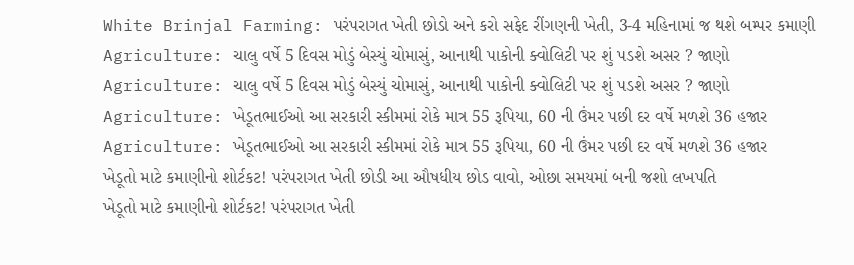White Brinjal Farming: પરંપરાગત ખેતી છોડો અને કરો સફેદ રીંગણની ખેતી, 3-4 મહિનામાં જ થશે બમ્પર કમાણી
Agriculture: ચાલુ વર્ષે 5 દિવસ મોડું બેસ્યું ચોમાસું, આનાથી પાકોની ક્વોલિટી પર શું પડશે અસર ? જાણો
Agriculture: ચાલુ વર્ષે 5 દિવસ મોડું બેસ્યું ચોમાસું, આનાથી પાકોની ક્વોલિટી પર શું પડશે અસર ? જાણો
Agriculture: ખેડૂતભાઈઓ આ સરકારી સ્કીમમાં રોકે માત્ર 55 રૂપિયા, 60 ની ઉંમર પછી દર વર્ષે મળશે 36 હજાર
Agriculture: ખેડૂતભાઈઓ આ સરકારી સ્કીમમાં રોકે માત્ર 55 રૂપિયા, 60 ની ઉંમર પછી દર વર્ષે મળશે 36 હજાર
ખેડૂતો માટે કમાણીનો શોર્ટકટ! પરંપરાગત ખેતી છોડી આ ઔષધીય છોડ વાવો, ઓછા સમયમાં બની જશો લખપતિ
ખેડૂતો માટે કમાણીનો શોર્ટકટ! પરંપરાગત ખેતી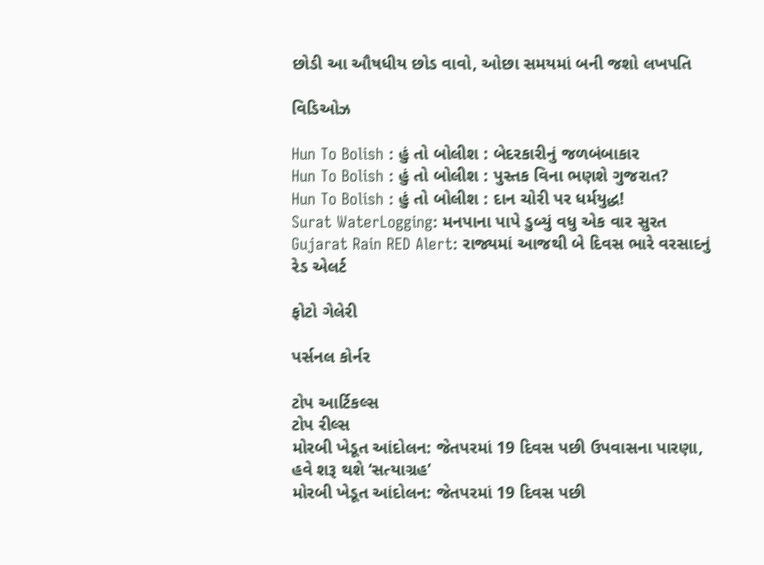છોડી આ ઔષધીય છોડ વાવો, ઓછા સમયમાં બની જશો લખપતિ

વિડિઓઝ

Hun To Bolish : હું તો બોલીશ : બેદરકારીનું જળબંબાકાર
Hun To Bolish : હું તો બોલીશ : પુસ્તક વિના ભણશે ગુજરાત?
Hun To Bolish : હું તો બોલીશ : દાન ચોરી પર ધર્મયુદ્ધ!
Surat WaterLogging: મનપાના પાપે ડુબ્યું વધુ એક વાર સુરત
Gujarat Rain RED Alert: રાજ્યમાં આજથી બે દિવસ ભારે વરસાદનું રેડ એલર્ટ

ફોટો ગેલેરી

પર્સનલ કોર્નર

ટોપ આર્ટિકલ્સ
ટોપ રીલ્સ
મોરબી ખેડૂત આંદોલન: જેતપરમાં 19 દિવસ પછી ઉપવાસના પારણા, હવે શરૂ થશે ‘સત્યાગ્રહ’
મોરબી ખેડૂત આંદોલન: જેતપરમાં 19 દિવસ પછી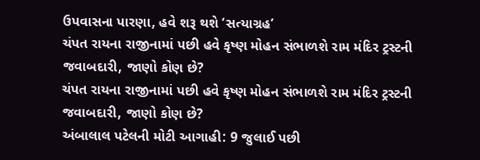ઉપવાસના પારણા, હવે શરૂ થશે ‘સત્યાગ્રહ’
ચંપત રાયના રાજીનામાં પછી હવે કૃષ્ણ મોહન સંભાળશે રામ મંદિર ટ્રસ્ટની જવાબદારી, જાણો કોણ છે?
ચંપત રાયના રાજીનામાં પછી હવે કૃષ્ણ મોહન સંભાળશે રામ મંદિર ટ્રસ્ટની જવાબદારી, જાણો કોણ છે?
અંબાલાલ પટેલની મોટી આગાહી: 9 જુલાઈ પછી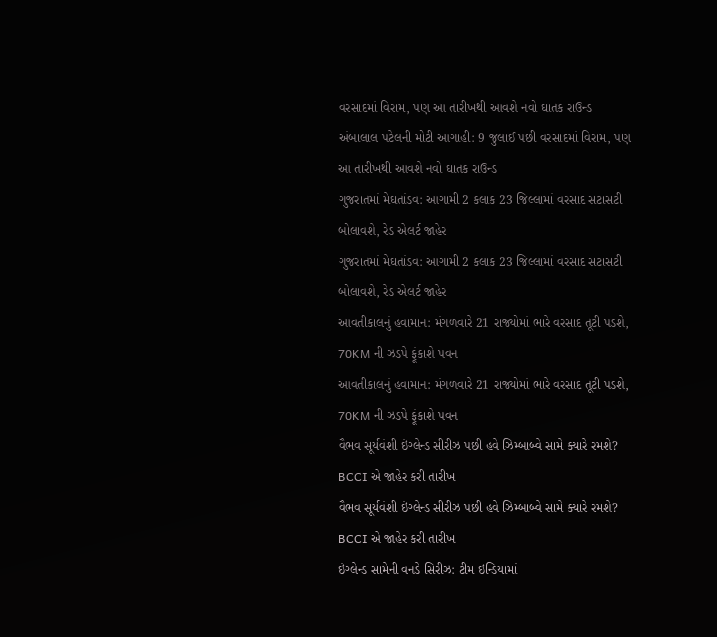વરસાદમાં વિરામ, પણ આ તારીખથી આવશે નવો ઘાતક રાઉન્ડ
અંબાલાલ પટેલની મોટી આગાહી: 9 જુલાઈ પછી વરસાદમાં વિરામ, પણ આ તારીખથી આવશે નવો ઘાતક રાઉન્ડ
ગુજરાતમાં મેઘતાંડવ: આગામી 2 કલાક 23 જિલ્લામાં વરસાદ સટાસટી બોલાવશે, રેડ એલર્ટ જાહેર
ગુજરાતમાં મેઘતાંડવ: આગામી 2 કલાક 23 જિલ્લામાં વરસાદ સટાસટી બોલાવશે, રેડ એલર્ટ જાહેર
આવતીકાલનું હવામાન: મંગળવારે 21 રાજ્યોમાં ભારે વરસાદ તૂટી પડશે, 70KM ની ઝડપે ફૂંકાશે પવન
આવતીકાલનું હવામાન: મંગળવારે 21 રાજ્યોમાં ભારે વરસાદ તૂટી પડશે, 70KM ની ઝડપે ફૂંકાશે પવન
વૈભવ સૂર્યવંશી ઇંગ્લેન્ડ સીરીઝ પછી હવે ઝિમ્બાબ્વે સામે ક્યારે રમશે? BCCI એ જાહેર કરી તારીખ
વૈભવ સૂર્યવંશી ઇંગ્લેન્ડ સીરીઝ પછી હવે ઝિમ્બાબ્વે સામે ક્યારે રમશે? BCCI એ જાહેર કરી તારીખ
ઇંગ્લેન્ડ સામેની વનડે સિરીઝ: ટીમ ઇન્ડિયામાં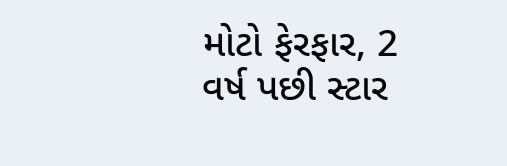મોટો ફેરફાર, 2 વર્ષ પછી સ્ટાર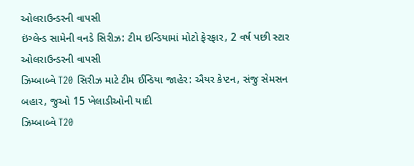ઓલરાઉન્ડરની વાપસી
ઇંગ્લેન્ડ સામેની વનડે સિરીઝ: ટીમ ઇન્ડિયામાં મોટો ફેરફાર, 2 વર્ષ પછી સ્ટાર ઓલરાઉન્ડરની વાપસી
ઝિમ્બાબ્વે T20 સિરીઝ માટે ટીમ ઈન્ડિયા જાહેર: ઐયર કેપ્ટન, સંજુ સેમસન બહાર, જુઓ 15 ખેલાડીઓની યાદી
ઝિમ્બાબ્વે T20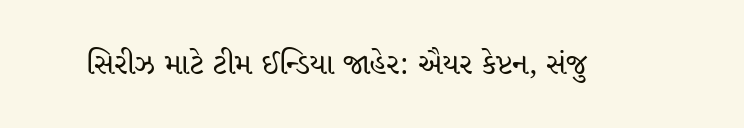સિરીઝ માટે ટીમ ઈન્ડિયા જાહેર: ઐયર કેપ્ટન, સંજુ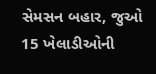સેમસન બહાર, જુઓ 15 ખેલાડીઓની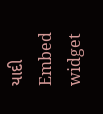યાદી
Embed widget